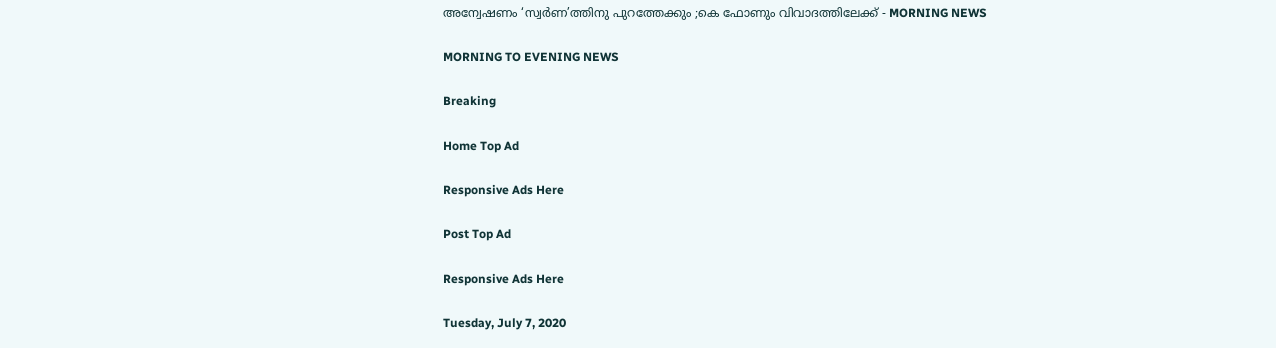അന്വേഷണം ‘സ്വർണ’ത്തിനു പുറത്തേക്കും ;കെ ഫോണും വിവാദത്തിലേക്ക് - MORNING NEWS

MORNING TO EVENING NEWS

Breaking

Home Top Ad

Responsive Ads Here

Post Top Ad

Responsive Ads Here

Tuesday, July 7, 2020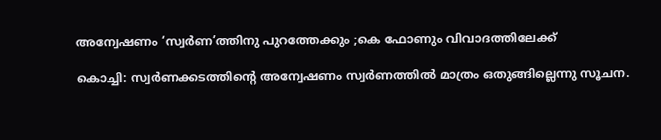അന്വേഷണം ‘സ്വർണ’ത്തിനു പുറത്തേക്കും ;കെ ഫോണും വിവാദത്തിലേക്ക്

കൊച്ചി: സ്വർണക്കടത്തിന്റെ അന്വേഷണം സ്വർണത്തിൽ മാത്രം ഒതുങ്ങില്ലെന്നു സൂചന.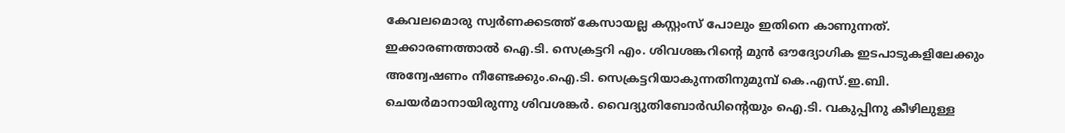കേവലമൊരു സ്വർണക്കടത്ത് കേസായല്ല കസ്റ്റംസ് പോലും ഇതിനെ കാണുന്നത്. ഇക്കാരണത്താൽ ഐ.ടി. സെക്രട്ടറി എം. ശിവശങ്കറിന്റെ മുൻ ഔദ്യോഗിക ഇടപാടുകളിലേക്കും അന്വേഷണം നീണ്ടേക്കും.ഐ.ടി. സെക്രട്ടറിയാകുന്നതിനുമുമ്പ് കെ.എസ്.ഇ.ബി. ചെയർമാനായിരുന്നു ശിവശങ്കർ. വൈദ്യുതിബോർഡിന്റെയും ഐ.ടി. വകുപ്പിനു കീഴിലുള്ള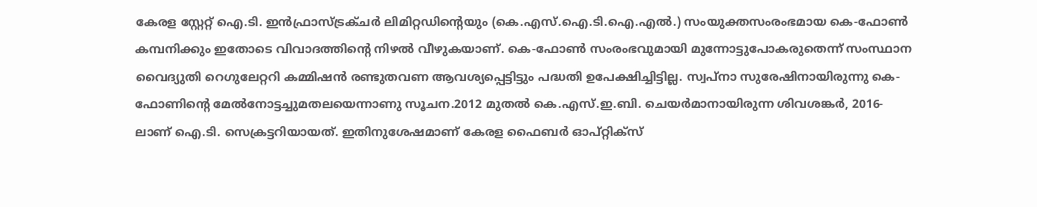കേരള സ്റ്റേറ്റ് ഐ.ടി. ഇൻഫ്രാസ്ട്രക്ചർ ലിമിറ്റഡിന്റെയും (കെ.എസ്.ഐ.ടി.ഐ.എൽ.) സംയുക്തസംരംഭമായ കെ-ഫോൺ കമ്പനിക്കും ഇതോടെ വിവാദത്തിന്റെ നിഴൽ വീഴുകയാണ്. കെ-ഫോൺ സംരംഭവുമായി മുന്നോട്ടുപോകരുതെന്ന് സംസ്ഥാന വൈദ്യുതി റെഗുലേറ്ററി കമ്മിഷൻ രണ്ടുതവണ ആവശ്യപ്പെട്ടിട്ടും പദ്ധതി ഉപേക്ഷിച്ചിട്ടില്ല. സ്വപ്നാ സുരേഷിനായിരുന്നു കെ-ഫോണിന്റെ മേൽനോട്ടച്ചുമതലയെന്നാണു സൂചന.2012 മുതൽ കെ.എസ്.ഇ.ബി. ചെയർമാനായിരുന്ന ശിവശങ്കർ, 2016-ലാണ് ഐ.ടി. സെക്രട്ടറിയായത്. ഇതിനുശേഷമാണ് കേരള ഫൈബർ ഓപ്റ്റിക്‌സ്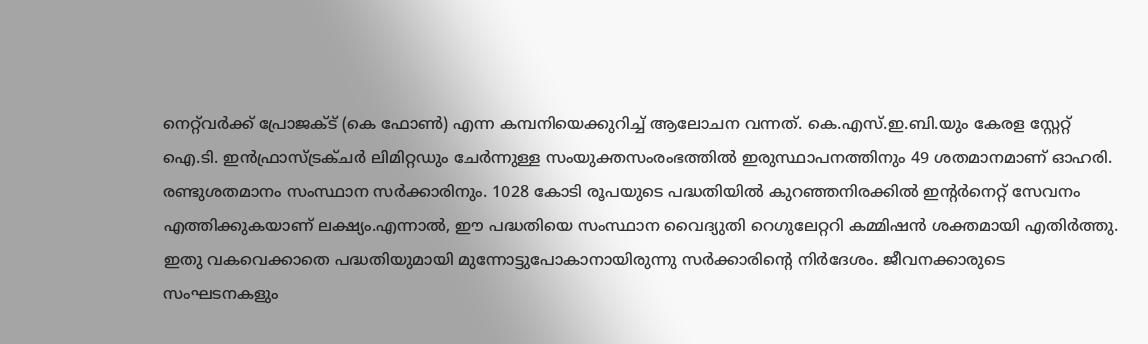നെറ്റ്‌വർക്ക് പ്രോജക്ട് (കെ ഫോൺ) എന്ന കമ്പനിയെക്കുറിച്ച് ആലോചന വന്നത്. കെ.എസ്.ഇ.ബി.യും കേരള സ്റ്റേറ്റ് ഐ.ടി. ഇൻഫ്രാസ്ട്രക്ചർ ലിമിറ്റഡും ചേർന്നുള്ള സംയുക്തസംരംഭത്തിൽ ഇരുസ്ഥാപനത്തിനും 49 ശതമാനമാണ് ഓഹരി. രണ്ടുശതമാനം സംസ്ഥാന സർക്കാരിനും. 1028 കോടി രൂപയുടെ പദ്ധതിയിൽ കുറഞ്ഞനിരക്കിൽ ഇന്റർനെറ്റ് സേവനം എത്തിക്കുകയാണ് ലക്ഷ്യം.എന്നാൽ, ഈ പദ്ധതിയെ സംസ്ഥാന വൈദ്യുതി റെഗുലേറ്ററി കമ്മിഷൻ ശക്തമായി എതിർത്തു. ഇതു വകവെക്കാതെ പദ്ധതിയുമായി മുന്നോട്ടുപോകാനായിരുന്നു സർക്കാരിന്റെ നിർദേശം. ജീവനക്കാരുടെ സംഘടനകളും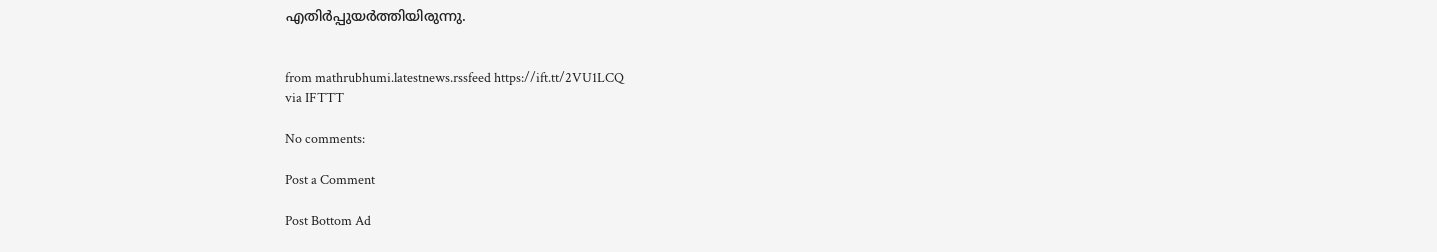എതിർപ്പുയർത്തിയിരുന്നു.


from mathrubhumi.latestnews.rssfeed https://ift.tt/2VU1LCQ
via IFTTT

No comments:

Post a Comment

Post Bottom Ad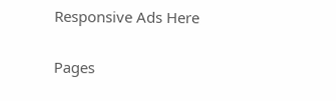Responsive Ads Here

Pages